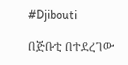#Djibouti

በጅቡቲ በተደረገው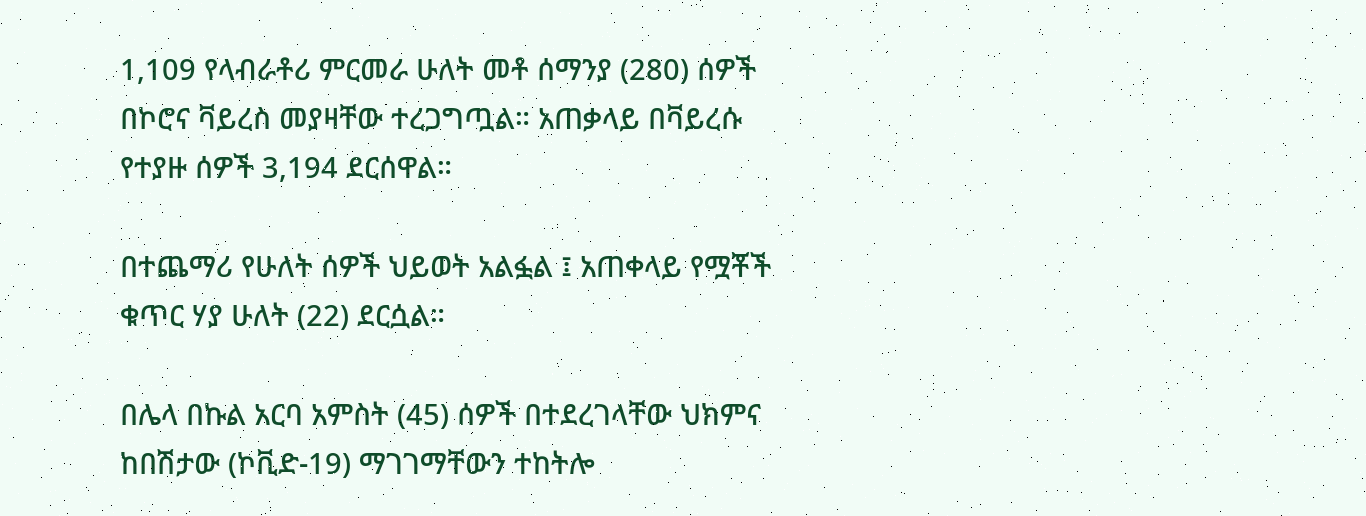1,109 የላብራቶሪ ምርመራ ሁለት መቶ ሰማንያ (280) ሰዎች በኮሮና ቫይረስ መያዛቸው ተረጋግጧል። አጠቃላይ በቫይረሱ የተያዙ ሰዎች 3,194 ደርሰዋል።

በተጨማሪ የሁለት ሰዎች ህይወት አልፏል ፤ አጠቀላይ የሟቾች ቁጥር ሃያ ሁለት (22) ደርሷል።

በሌላ በኩል አርባ አምስት (45) ሰዎች በተደረገላቸው ህክምና ከበሽታው (ኮቪድ-19) ማገገማቸውን ተከትሎ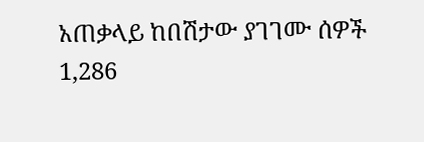አጠቃላይ ከበሽታው ያገገሙ ሰዎች 1,286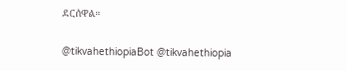ደርሰዋል።

@tikvahethiopiaBot @tikvahethiopia